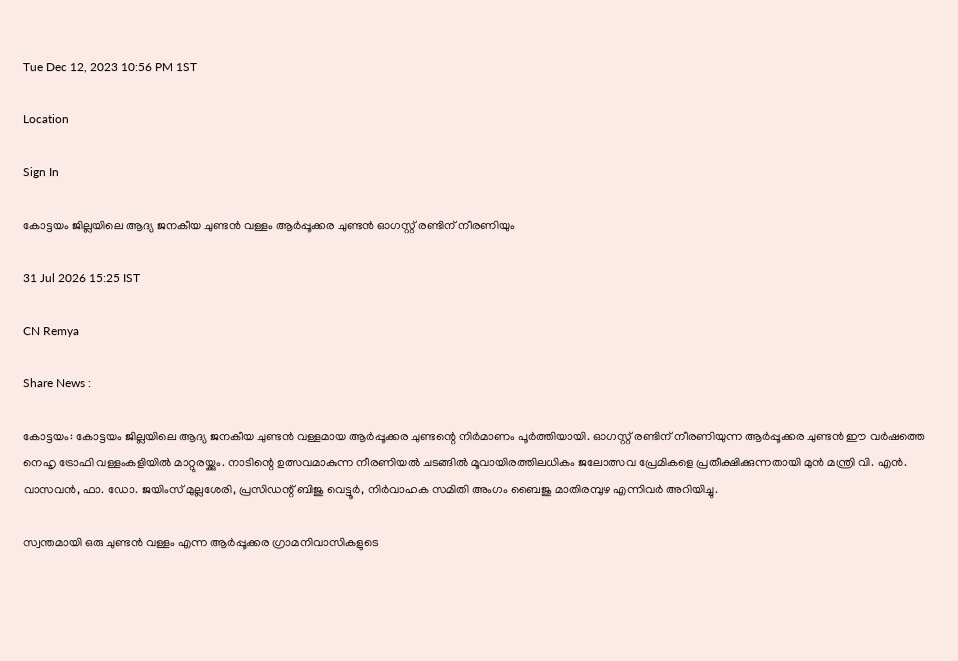Tue Dec 12, 2023 10:56 PM 1ST

Location

Sign In

കോട്ടയം ജില്ലയിലെ ആദ്യ ജനകീയ ചുണ്ടന്‍ വള്ളം ആര്‍പ്പൂക്കര ചുണ്ടന്‍ ഓഗസ്റ്റ് രണ്ടിന് നീരണിയും

31 Jul 2026 15:25 IST

CN Remya

Share News :

കോട്ടയം: കോട്ടയം ജില്ലയിലെ ആദ്യ ജനകീയ ചുണ്ടന്‍ വള്ളമായ ആര്‍പ്പൂക്കര ചുണ്ടന്റെ നിര്‍മാണം പൂര്‍ത്തിയായി. ഓഗസ്റ്റ് രണ്ടിന് നീരണിയുന്ന ആര്‍പ്പൂക്കര ചുണ്ടന്‍ ഈ വര്‍ഷത്തെ നെഹൃ ട്രോഫി വള്ളംകളിയില്‍ മാറ്റുരയ്ക്കും. നാടിന്റെ ഉത്സവമാകുന്ന നീരണിയല്‍ ചടങ്ങില്‍ മൂവായിരത്തിലധികം ജലോത്സവ പ്രേമികളെ പ്രതീക്ഷിക്കുന്നതായി മുന്‍ മന്ത്രി വി. എന്‍. വാസവന്‍, ഫാ. ഡോ. ജയിംസ് മുല്ലശേരി, പ്രസിഡന്റ് ബിജു വെട്ടൂര്‍, നിര്‍വാഹക സമിതി അംഗം ബൈജു മാതിരമ്പുഴ എന്നിവർ അറിയിച്ചു.

സ്വന്തമായി ഒരു ചുണ്ടന്‍ വള്ളം എന്ന ആര്‍പ്പൂക്കര ഗ്രാമനിവാസികളുടെ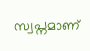സ്വപ്നമാണ്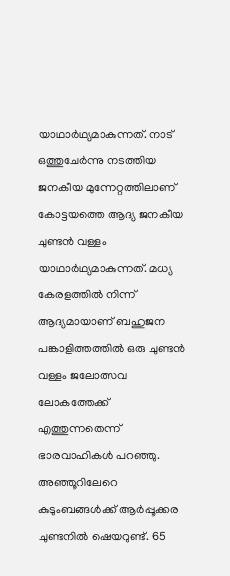യാഥാര്‍ഥ്യമാകുന്നത്. നാട് ഒത്തുചേര്‍ന്നു നടത്തിയ ജനകീയ മുന്നേറ്റത്തിലാണ് കോട്ടയത്തെ ആദ്യ ജനകീയ ചുണ്ടന്‍ വള്ളം യാഥാര്‍ഥ്യമാകുന്നത്. മധ്യ കേരളത്തില്‍ നിന്ന് ആദ്യമായാണ് ബഹുജന പങ്കാളിത്തത്തില്‍ ഒരു ചുണ്ടന്‍ വള്ളം ജലോത്സവ ലോകത്തേക്ക് എത്തുന്നതെന്ന് ഭാരവാഹികള്‍ പറഞ്ഞു. അഞ്ഞൂറിലേറെ കുടുംബങ്ങള്‍ക്ക് ആര്‍പ്പൂക്കര ചുണ്ടനില്‍ ഷെയറുണ്ട്. 65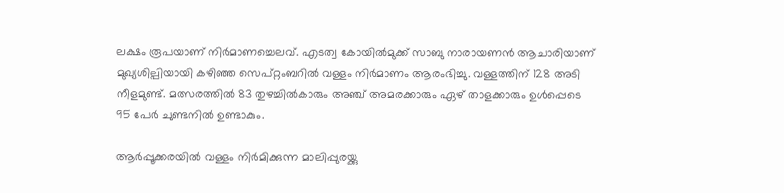ലക്ഷം രൂപയാണ് നിര്‍മാണച്ചെലവ്. എടത്വ കോയില്‍മുക്ക് സാബു നാരായണന്‍ ആചാരിയാണ് മുഖ്യശില്പിയായി കഴിഞ്ഞ സെപ്റ്റംബറില്‍ വള്ളം നിര്‍മാണം ആരംഭിച്ചു. വള്ളത്തിന് 128 അടി നീളമുണ്ട്. മത്സരത്തില്‍ 83 തുഴച്ചില്‍കാരും അഞ്ച് അമരക്കാരും ഏഴ് താളക്കാരും ഉള്‍പ്പെടെ 95 പേര്‍ ചുണ്ടനില്‍ ഉണ്ടാകും.

ആര്‍പ്പൂക്കരയില്‍ വള്ളം നിര്‍മിക്കുന്ന മാലിപ്പുരയ്ക്കു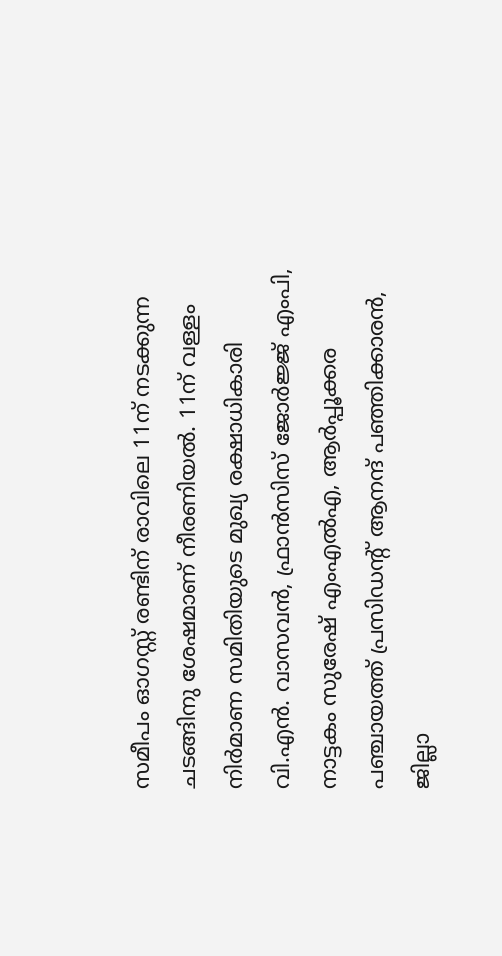സമീപം ഓഗസ്റ്റ് രണ്ടിന് രാവിലെ 11ന് നടക്കുന്ന ചടങ്ങിനു ശേഷമാണ് നീരണിയല്‍. 11ന് വള്ളം നിര്‍മാണ സമിതിയുടെ മുഖ്യ രക്ഷാധികാരി വി.എന്‍. വാസവന്‍, ഫ്രാന്‍സിസ് ജോര്‍ജ്ജ് എംപി, നാട്ടകം സുരേഷ് എംഎല്‍എ, ആര്‍പ്പൂക്കര പഞ്ചായത്ത് പ്രസിഡന്റ് ആനന്ദ് പഞ്ഞിക്കാരന്‍, ജില്ലാ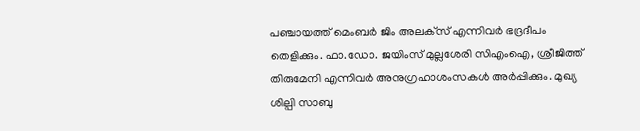പഞ്ചായത്ത് മെംബര്‍ ജിം അലക്‌സ് എന്നിവര്‍ ഭദ്രദീപം തെളിക്കും. ഫാ.ഡോ. ജയിംസ് മുല്ലശേരി സിഎംഐ, ശ്രീജിത്ത് തിരുമേനി എന്നിവര്‍ അനുഗ്രഹാശംസകള്‍ അര്‍പ്പിക്കും. മുഖ്യ ശില്പി സാബു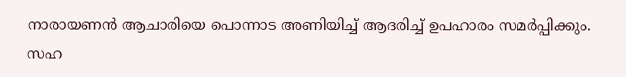നാരായണന്‍ ആചാരിയെ പൊന്നാട അണിയിച്ച് ആദരിച്ച് ഉപഹാരം സമര്‍പ്പിക്കും. സഹ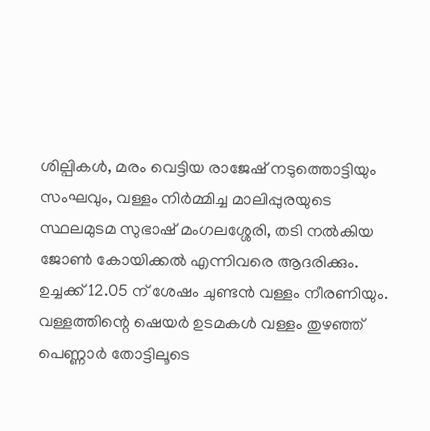ശില്പികള്‍, മരം വെട്ടിയ രാജേഷ് നടുത്തൊട്ടിയും സംഘവും, വള്ളം നിര്‍മ്മിച്ച മാലിപ്പുരയുടെ സ്ഥലമുടമ സുഭാഷ് മംഗലശ്ശേരി, തടി നല്‍കിയ ജോണ്‍ കോയിക്കല്‍ എന്നിവരെ ആദരിക്കും. ഉച്ചക്ക് 12.05 ന് ശേഷം ചുണ്ടന്‍ വള്ളം നീരണിയും. വള്ളത്തിന്റെ ഷെയര്‍ ഉടമകള്‍ വള്ളം തുഴഞ്ഞ് പെണ്ണാര്‍ തോട്ടിലൂടെ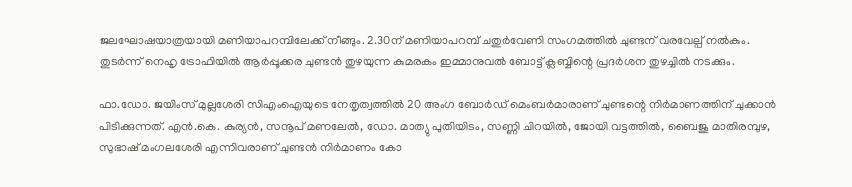ജലഘോഷയാത്രയായി മണിയാപറമ്പിലേക്ക് നീങ്ങും. 2.30ന് മണിയാപറമ്പ് ചതുര്‍വേണി സംഗമത്തില്‍ ചുണ്ടന് വരവേല്പ് നല്‍കും. തുടര്‍ന്ന് നെഹൃ ട്രോഫിയില്‍ ആര്‍പ്പൂക്കര ചുണ്ടന്‍ തുഴയുന്ന കുമരകം ഇമ്മാനുവല്‍ ബോട്ട് ക്ലബ്ബിന്റെ പ്രദര്‍ശന തുഴച്ചില്‍ നടക്കും.

ഫാ.ഡോ. ജയിംസ് മുല്ലശേരി സിഎംഐയുടെ നേതൃത്വത്തില്‍ 20 അംഗ ബോര്‍ഡ് മെംബര്‍മാരാണ് ചുണ്ടന്റെ നിര്‍മാണത്തിന് ചുക്കാന്‍ പിടിക്കുന്നത്. എന്‍.കെ. കുര്യന്‍, സനൂപ് മണലേല്‍, ഡോ. മാത്യു പുതിയിടം, സണ്ണി ചിറയില്‍, ജോയി വട്ടത്തില്‍, ബൈജു മാതിരമ്പുഴ, സുഭാഷ് മംഗലശേരി എന്നിവരാണ് ചുണ്ടന്‍ നിര്‍മാണം കോ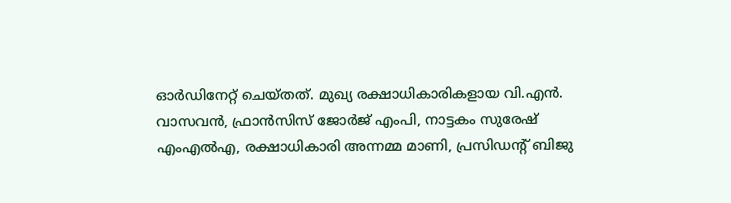ഓര്‍ഡിനേറ്റ് ചെയ്തത്. മുഖ്യ രക്ഷാധികാരികളായ വി.എന്‍. വാസവന്‍, ഫ്രാന്‍സിസ് ജോര്‍ജ് എംപി, നാട്ടകം സുരേഷ് എംഎല്‍എ, രക്ഷാധികാരി അന്നമ്മ മാണി, പ്രസിഡന്റ് ബിജു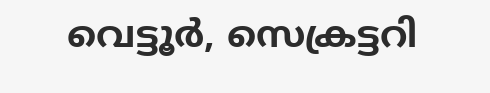വെട്ടൂര്‍, സെക്രട്ടറി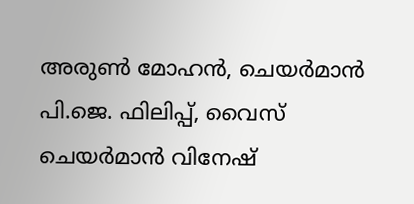അരുണ്‍ മോഹന്‍, ചെയര്‍മാന്‍ പി.ജെ. ഫിലിപ്പ്, വൈസ് ചെയര്‍മാന്‍ വിനേഷ്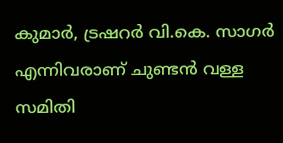കുമാര്‍, ട്രഷറര്‍ വി.കെ. സാഗര്‍ എന്നിവരാണ് ചുണ്ടന്‍ വള്ള സമിതി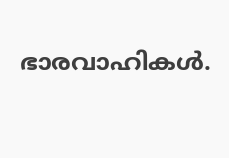ഭാരവാഹികള്‍.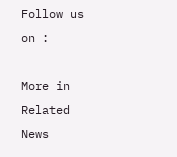Follow us on :

More in Related News